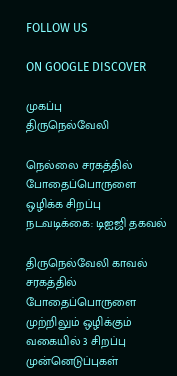FOLLOW US

ON GOOGLE DISCOVER

முகப்பு
திருநெல்வேலி

நெல்லை சரகத்தில் போதைப்பொருளை ஒழிக்க சிறப்பு நடவடிக்கை: டிஐஜி தகவல்

திருநெல்வேலி காவல் சரகத்தில் போதைப்பொருளை முற்றிலும் ஒழிக்கும் வகையில் 3 சிறப்பு முன்னெடுப்புகள்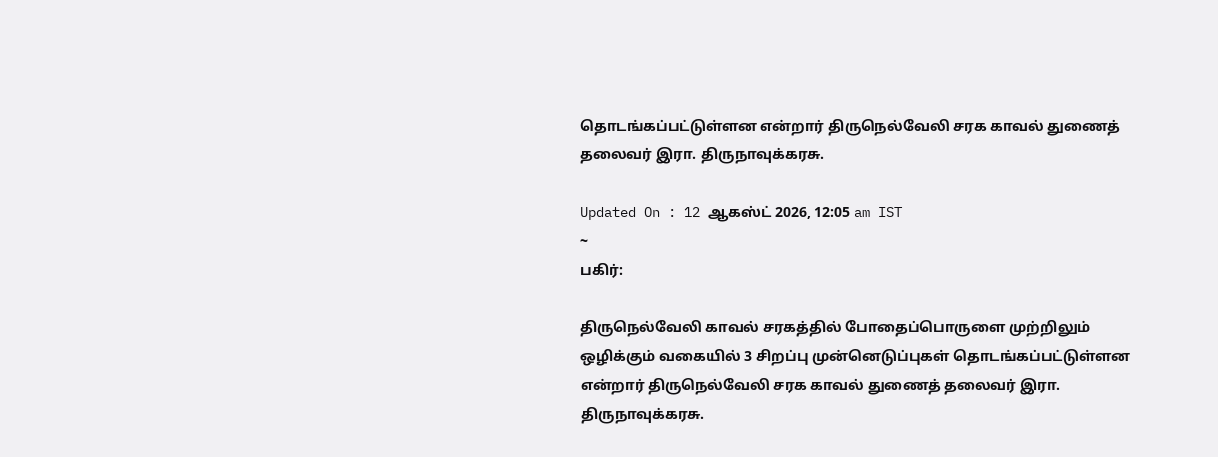தொடங்கப்பட்டுள்ளன என்றார் திருநெல்வேலி சரக காவல் துணைத் தலைவர் இரா. திருநாவுக்கரசு.

Updated On : 12 ஆகஸ்ட் 2026, 12:05 am IST
~
பகிர்:

திருநெல்வேலி காவல் சரகத்தில் போதைப்பொருளை முற்றிலும் ஒழிக்கும் வகையில் 3 சிறப்பு முன்னெடுப்புகள் தொடங்கப்பட்டுள்ளன என்றார் திருநெல்வேலி சரக காவல் துணைத் தலைவர் இரா. திருநாவுக்கரசு.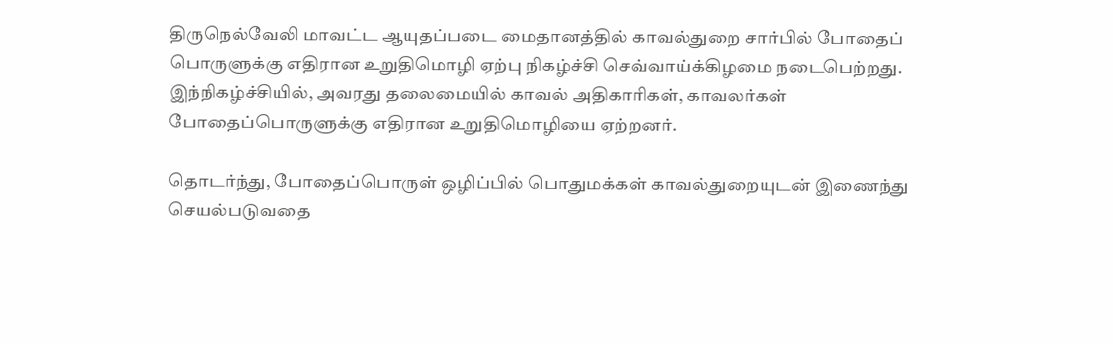திருநெல்வேலி மாவட்ட ஆயுதப்படை மைதானத்தில் காவல்துறை சார்பில் போதைப் பொருளுக்கு எதிரான உறுதிமொழி ஏற்பு நிகழ்ச்சி செவ்வாய்க்கிழமை நடைபெற்றது. இந்நிகழ்ச்சியில், அவரது தலைமையில் காவல் அதிகாரிகள், காவலர்கள் போதைப்பொருளுக்கு எதிரான உறுதிமொழியை ஏற்றனர்.

தொடர்ந்து, போதைப்பொருள் ஒழிப்பில் பொதுமக்கள் காவல்துறையுடன் இணைந்து செயல்படுவதை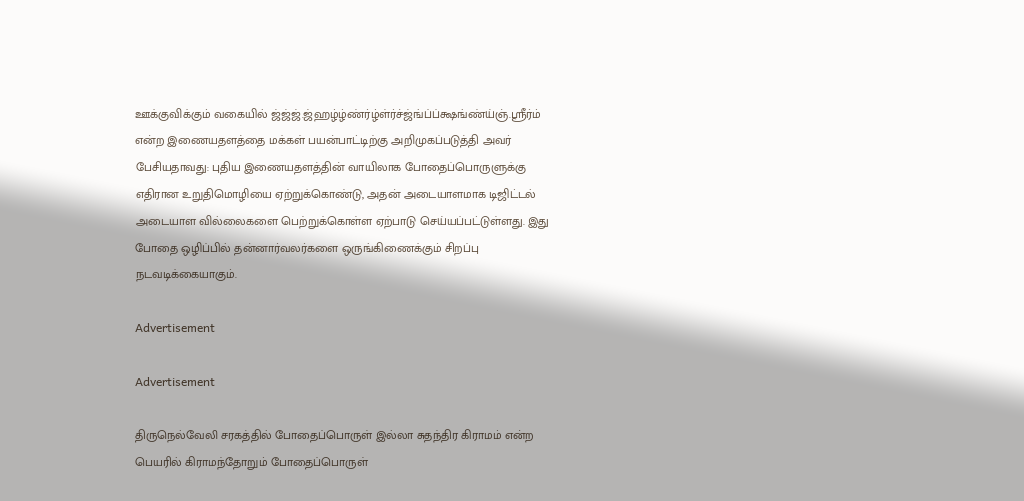ஊக்குவிக்கும் வகையில் ஜ்ஜ்ஜ்.ஜ்ஹழ்ழ்ண்ர்ழ்ள்ர்ச்ஜ்ங்ப்ப்க்ஷங்ண்ய்ஞ்.ஸ்ரீர்ம் என்ற இணையதளத்தை மக்கள் பயன்பாட்டிற்கு அறிமுகப்படுத்தி அவர் பேசியதாவது: புதிய இணையதளத்தின் வாயிலாக போதைப்பொருளுக்கு எதிரான உறுதிமொழியை ஏற்றுக்கொண்டு, அதன் அடையாளமாக டிஜிட்டல் அடையாள வில்லைகளை பெற்றுக்கொள்ள ஏற்பாடு செய்யப்பட்டுள்ளது. இது போதை ஒழிப்பில் தன்னார்வலர்களை ஒருங்கிணைக்கும் சிறப்பு நடவடிக்கையாகும்.

Advertisement

Advertisement

திருநெல்வேலி சரகத்தில் போதைப்பொருள் இல்லா சுதந்திர கிராமம் என்ற பெயரில் கிராமந்தோறும் போதைப்பொருள்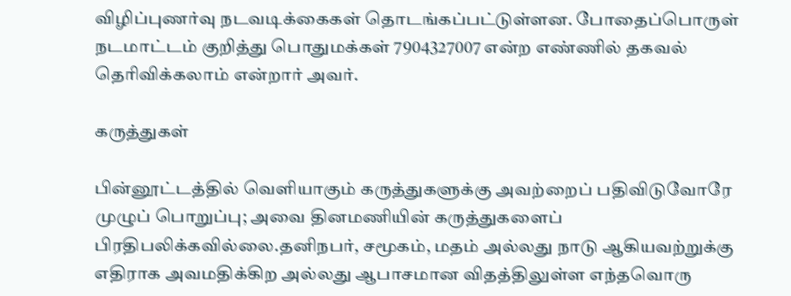விழிப்புணர்வு நடவடிக்கைகள் தொடங்கப்பட்டுள்ளன. போதைப்பொருள் நடமாட்டம் குறித்து பொதுமக்கள் 7904327007 என்ற எண்ணில் தகவல் தெரிவிக்கலாம் என்றார் அவர்.

கருத்துகள்

பின்னூட்டத்தில் வெளியாகும் கருத்துகளுக்கு அவற்றைப் பதிவிடுவோரே முழுப் பொறுப்பு; அவை தினமணியின் கருத்துகளைப் பிரதிபலிக்கவில்லை.தனிநபர், சமூகம், மதம் அல்லது நாடு ஆகியவற்றுக்கு எதிராக அவமதிக்கிற அல்லது ஆபாசமான விதத்திலுள்ள எந்தவொரு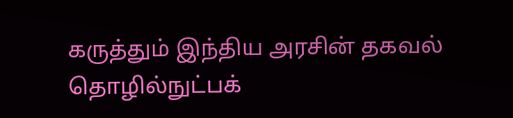கருத்தும் இந்திய அரசின் தகவல் தொழில்நுட்பக்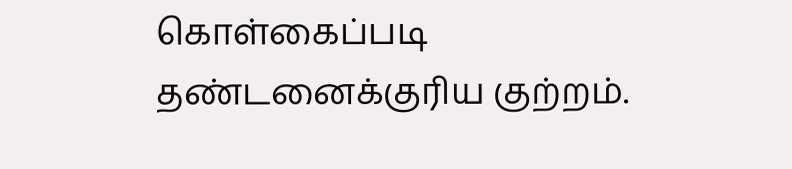கொள்கைப்படி தண்டனைக்குரிய குற்றம்.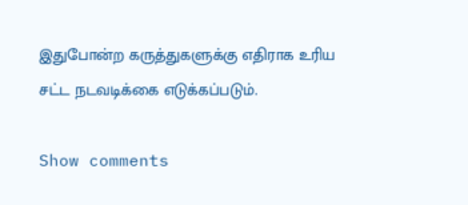இதுபோன்ற கருத்துகளுக்கு எதிராக உரிய சட்ட நடவடிக்கை எடுக்கப்படும்.

Show comments